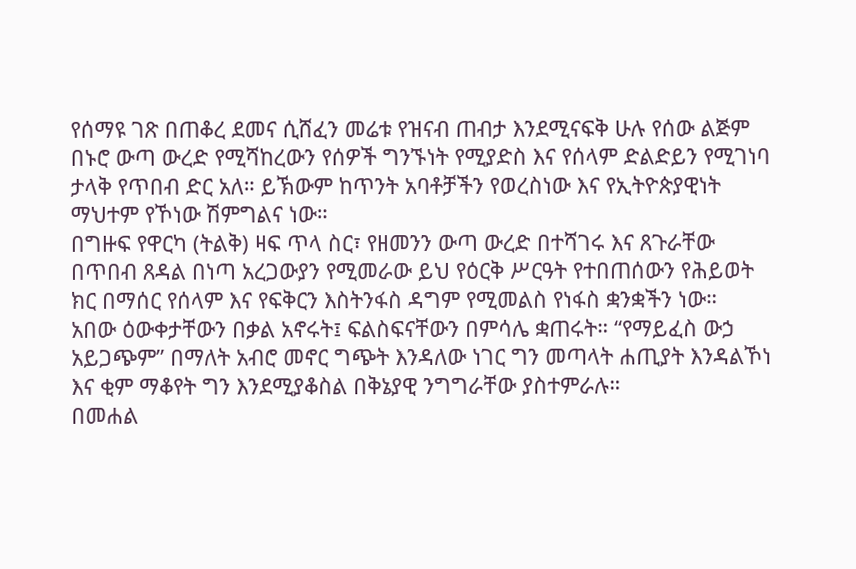የሰማዩ ገጽ በጠቆረ ደመና ሲሸፈን መሬቱ የዝናብ ጠብታ እንደሚናፍቅ ሁሉ የሰው ልጅም በኑሮ ውጣ ውረድ የሚሻከረውን የሰዎች ግንኙነት የሚያድስ እና የሰላም ድልድይን የሚገነባ ታላቅ የጥበብ ድር አለ። ይኽውም ከጥንት አባቶቻችን የወረስነው እና የኢትዮጵያዊነት ማህተም የኾነው ሽምግልና ነው።
በግዙፍ የዋርካ (ትልቅ) ዛፍ ጥላ ስር፣ የዘመንን ውጣ ውረድ በተሻገሩ እና ጸጉራቸው በጥበብ ጸዳል በነጣ አረጋውያን የሚመራው ይህ የዕርቅ ሥርዓት የተበጠሰውን የሕይወት ክር በማሰር የሰላም እና የፍቅርን እስትንፋስ ዳግም የሚመልስ የነፋስ ቋንቋችን ነው።
አበው ዕውቀታቸውን በቃል አኖሩት፤ ፍልስፍናቸውን በምሳሌ ቋጠሩት። “የማይፈስ ውኃ አይጋጭም” በማለት አብሮ መኖር ግጭት እንዳለው ነገር ግን መጣላት ሐጢያት እንዳልኾነ እና ቂም ማቆየት ግን እንደሚያቆስል በቅኔያዊ ንግግራቸው ያስተምራሉ።
በመሐል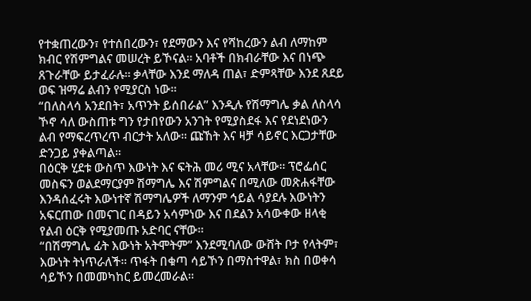የተቋጠረውን፣ የተሰበረውን፣ የደማውን እና የሻከረውን ልብ ለማከም ክብር የሽምግልና መሠረት ይኾናል። አባቶች በክብራቸው እና በነጭ ጸጉራቸው ይታፈራሉ። ቃላቸው እንደ ማለዳ ጠል፣ ድምጻቸው እንደ ጸደይ ወፍ ዝማሬ ልብን የሚያርስ ነው።
“በለስላሳ አንደበት፣ አጥንት ይሰበራል” እንዲሉ የሽማግሌ ቃል ለስላሳ ኾኖ ሳለ ውስጠቱ ግን የታበየውን አንገት የሚያስደፋ እና የደነደነውን ልብ የማፍረጥረጥ ብርታት አለው። ጩኸት እና ዛቻ ሳይኖር እርጋታቸው ድንጋይ ያቀልጣል።
በዕርቅ ሂደቱ ውስጥ እውነት እና ፍትሕ መሪ ሚና አላቸው። ፕሮፌሰር መስፍን ወልደማርያም ሽማግሌ እና ሽምግልና በሚለው መጽሐፋቸው እንዳሰፈሩት እውነተኛ ሽማግሌዎች ለማንም ኅይል ሳያደሉ እውነትን አፍርጠው በመናገር በዳይን አሳምነው እና በደልን አሳውቀው ዘላቂ የልብ ዕርቅ የሚያመጡ አድባር ናቸው።
“በሽማግሌ ፊት እውነት አትሞትም” እንደሚባለው ውሸት ቦታ የላትም፣ እውነት ትነጥራለች። ጥፋት በቁጣ ሳይኾን በማስተዋል፣ ክስ በወቀሳ ሳይኾን በመመካከር ይመረመራል።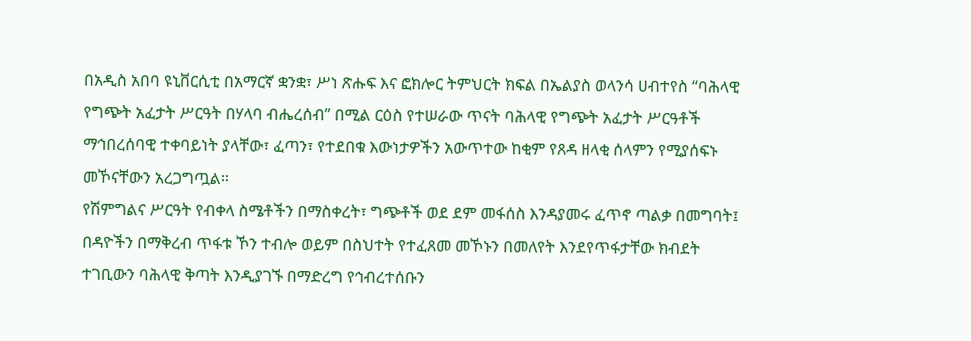በአዲስ አበባ ዩኒቨርሲቲ በአማርኛ ቋንቋ፣ ሥነ ጽሑፍ እና ፎክሎር ትምህርት ክፍል በኤልያስ ወላንሳ ሀብተየስ “ባሕላዊ የግጭት አፈታት ሥርዓት በሃላባ ብሔረሰብ” በሚል ርዕስ የተሠራው ጥናት ባሕላዊ የግጭት አፈታት ሥርዓቶች ማኅበረሰባዊ ተቀባይነት ያላቸው፣ ፈጣን፣ የተደበቁ እውነታዎችን አውጥተው ከቂም የጸዳ ዘላቂ ሰላምን የሚያሰፍኑ መኾናቸውን አረጋግጧል።
የሽምግልና ሥርዓት የብቀላ ስሜቶችን በማስቀረት፣ ግጭቶች ወደ ደም መፋሰስ እንዳያመሩ ፈጥኖ ጣልቃ በመግባት፤ በዳዮችን በማቅረብ ጥፋቱ ኾን ተብሎ ወይም በስህተት የተፈጸመ መኾኑን በመለየት እንደየጥፋታቸው ክብደት ተገቢውን ባሕላዊ ቅጣት እንዲያገኙ በማድረግ የኅብረተሰቡን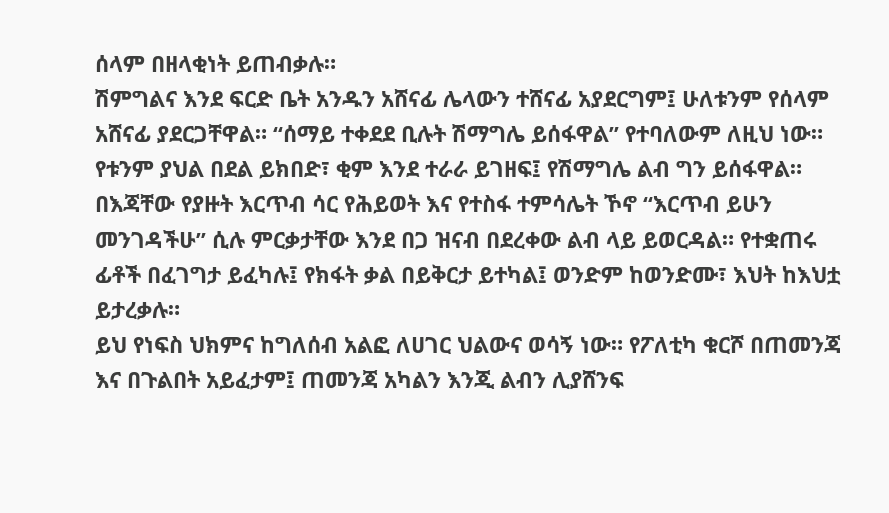ሰላም በዘላቂነት ይጠብቃሉ።
ሽምግልና እንደ ፍርድ ቤት አንዱን አሸናፊ ሌላውን ተሸናፊ አያደርግም፤ ሁለቱንም የሰላም አሸናፊ ያደርጋቸዋል። “ሰማይ ተቀደደ ቢሉት ሽማግሌ ይሰፋዋል” የተባለውም ለዚህ ነው። የቱንም ያህል በደል ይክበድ፣ ቂም እንደ ተራራ ይገዘፍ፤ የሽማግሌ ልብ ግን ይሰፋዋል።
በእጃቸው የያዙት እርጥብ ሳር የሕይወት እና የተስፋ ተምሳሌት ኾኖ “እርጥብ ይሁን መንገዳችሁ” ሲሉ ምርቃታቸው እንደ በጋ ዝናብ በደረቀው ልብ ላይ ይወርዳል። የተቋጠሩ ፊቶች በፈገግታ ይፈካሉ፤ የክፋት ቃል በይቅርታ ይተካል፤ ወንድም ከወንድሙ፣ እህት ከእህቷ ይታረቃሉ።
ይህ የነፍስ ህክምና ከግለሰብ አልፎ ለሀገር ህልውና ወሳኝ ነው። የፖለቲካ ቁርሾ በጠመንጃ እና በጉልበት አይፈታም፤ ጠመንጃ አካልን እንጂ ልብን ሊያሸንፍ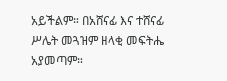አይችልም። በአሸናፊ እና ተሸናፊ ሥሌት መጓዝም ዘላቂ መፍትሔ አያመጣም።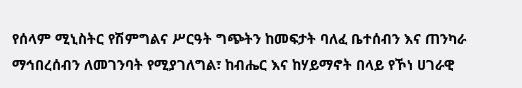የሰላም ሚኒስትር የሽምግልና ሥርዓት ግጭትን ከመፍታት ባለፈ ቤተሰብን እና ጠንካራ ማኅበረሰብን ለመገንባት የሚያገለግል፣ ከብሔር እና ከሃይማኖት በላይ የኾነ ሀገራዊ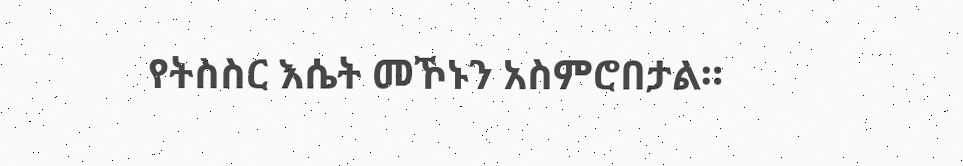የትስስር እሴት መኾኑን አስምሮበታል።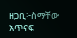ዘጋቢ፦ስማቸው አጥናፍ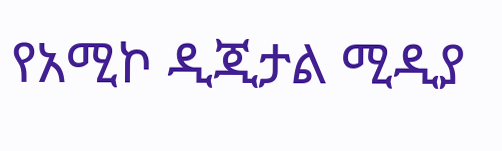የአሚኮ ዲጂታል ሚዲያ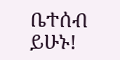ቤተሰብ ይሁኑ!